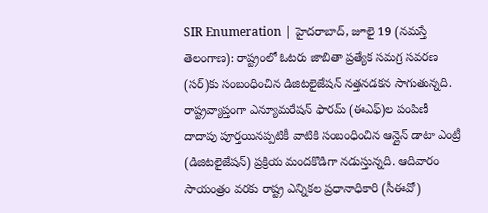SIR Enumeration | హైదరాబాద్, జూలై 19 (నమస్తే తెలంగాణ): రాష్ట్రంలో ఓటరు జాబితా ప్రత్యేక సమగ్ర సవరణ (సర్)కు సంబంధించిన డిజిటలైజేషన్ నత్తనడకన సాగుతున్నది. రాష్ట్రవ్యాప్తంగా ఎన్యూమరేషన్ ఫారమ్ (ఈఎఫ్)ల పంపిణీ దాదాపు పూర్తయినప్పటికీ వాటికి సంబంధించిన ఆన్లైన్ డాటా ఎంట్రీ (డిజిటలైజేషన్) ప్రక్రియ మందకొడిగా నడుస్తున్నది. ఆదివారం సాయంత్రం వరకు రాష్ట్ర ఎన్నికల ప్రధానాధికారి (సీఈవో)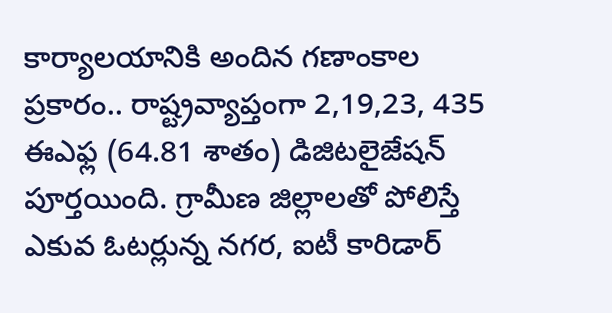కార్యాలయానికి అందిన గణాంకాల ప్రకారం.. రాష్ట్రవ్యాప్తంగా 2,19,23, 435 ఈఎఫ్ల (64.81 శాతం) డిజిటలైజేషన్ పూర్తయింది. గ్రామీణ జిల్లాలతో పోలిస్తే ఎకువ ఓటర్లున్న నగర, ఐటీ కారిడార్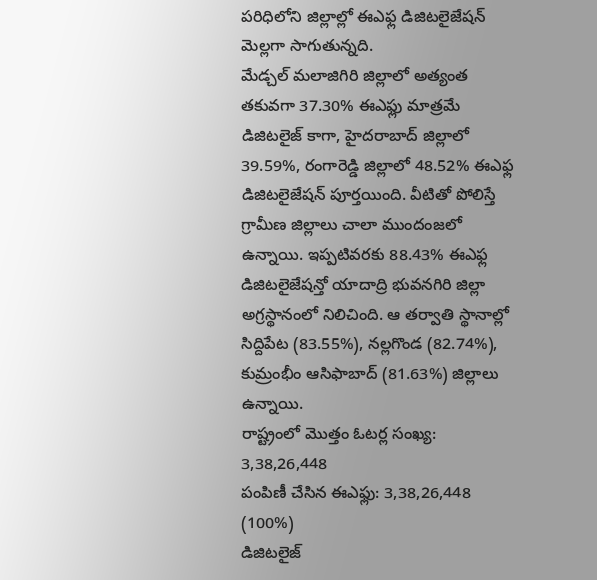పరిధిలోని జిల్లాల్లో ఈఎఫ్ల డిజిటలైజేషన్ మెల్లగా సాగుతున్నది.
మేడ్చల్ మలాజిగిరి జిల్లాలో అత్యంత తకువగా 37.30% ఈఎఫ్లు మాత్రమే డిజిటలైజ్ కాగా, హైదరాబాద్ జిల్లాలో 39.59%, రంగారెడ్డి జిల్లాలో 48.52% ఈఎఫ్ల డిజిటలైజేషన్ పూర్తయింది. వీటితో పోలిస్తే గ్రామీణ జిల్లాలు చాలా ముందంజలో ఉన్నాయి. ఇప్పటివరకు 88.43% ఈఎఫ్ల డిజిటలైజేషన్తో యాదాద్రి భువనగిరి జిల్లా అగ్రస్థానంలో నిలిచింది. ఆ తర్వాతి స్థానాల్లో సిద్దిపేట (83.55%), నల్లగొండ (82.74%), కుమ్రంభీం ఆసిఫాబాద్ (81.63%) జిల్లాలు ఉన్నాయి.
రాష్ట్రంలో మొత్తం ఓటర్ల సంఖ్య: 3,38,26,448
పంపిణీ చేసిన ఈఎఫ్లు: 3,38,26,448 (100%)
డిజిటలైజ్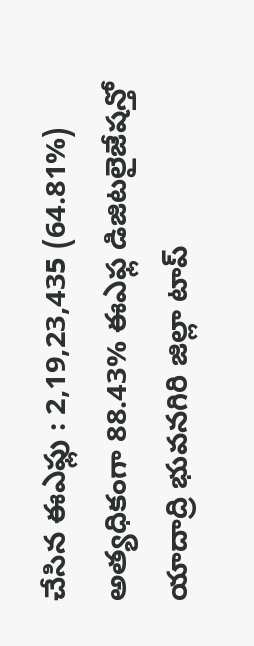చేసిన ఈఎఫ్లు : 2,19,23,435 (64.81%)
అత్యధికంగా 88.43% ఈఎఫ్ల డిజిటలైజేషన్తో యాదాద్రి భువనగిరి జిల్లా టాప్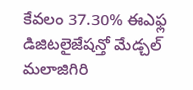కేవలం 37.30% ఈఎఫ్ల డిజిటలైజేషన్తో మేడ్చల్ మలాజిగిరి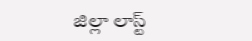జిల్లా లాస్ట్